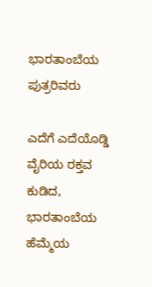ಭಾರತಾಂಬೆಯ ಪುತ್ರರಿವರು

ಎದೆಗೆ ಎದೆಯೊಡ್ಡಿ
ವೈರಿಯ ರಕ್ತವ ಕುಡಿದ,
ಭಾರತಾಂಬೆಯ ಹೆಮ್ಮೆಯ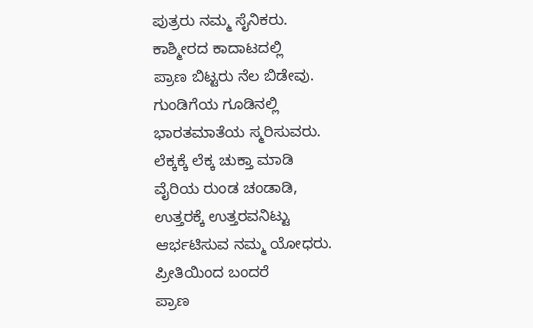ಪುತ್ರರು ನಮ್ಮ ಸೈನಿಕರು.
ಕಾಶ್ಮೀರದ ಕಾದಾಟದಲ್ಲಿ
ಪ್ರಾಣ ಬಿಟ್ಟರು ನೆಲ ಬಿಡೇವು.
ಗುಂಡಿಗೆಯ ಗೂಡಿನಲ್ಲಿ
ಭಾರತಮಾತೆಯ ಸ್ಮರಿಸುವರು.
ಲೆಕ್ಕಕ್ಕೆ ಲೆಕ್ಕ ಚುಕ್ತಾ ಮಾಡಿ
ವೈರಿಯ ರುಂಡ ಚಂಡಾಡಿ,
ಉತ್ತರಕ್ಕೆ ಉತ್ತರವನಿಟ್ಟು
ಆರ್ಭಟಿಸುವ ನಮ್ಮ ಯೋಧರು.
ಪ್ರೀತಿಯಿಂದ ಬಂದರೆ
ಪ್ರಾಣ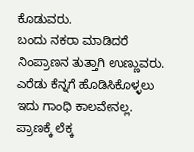ಕೊಡುವರು.
ಬಂದು ನಕರಾ ಮಾಡಿದರೆ
ನಿಂಪ್ರಾಣನ ತುತ್ತಾಗಿ ಉಣ್ಣುವರು.
ಎರೆಡು ಕೆನ್ನಗೆ ಹೊಡಿಸಿಕೊಳ್ಳಲು
ಇದು ಗಾಂಧಿ ಕಾಲವೇನಲ್ಲ.
ಪ್ರಾಣಕ್ಕೆ ಲೆಕ್ಕ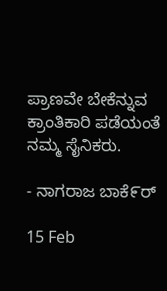ಪ್ರಾಣವೇ ಬೇಕೆನ್ನುವ
ಕ್ರಾಂತಿಕಾರಿ ಪಡೆಯಂತೆ ನಮ್ಮ ಸೈನಿಕರು.

- ನಾಗರಾಜ ಬಾಕೆ೯ರ್

15 Feb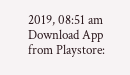2019, 08:51 am
Download App from Playstore: